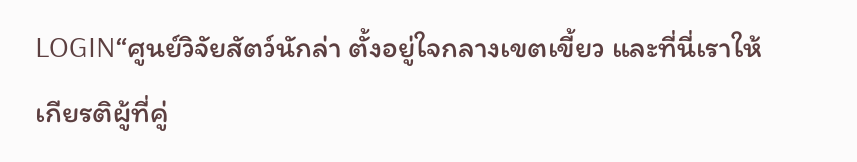LOGIN“ศูนย์วิจัยสัตว์นักล่า ตั้งอยู่ใจกลางเขตเขี้ยว และที่นี่เราให้เกียรติผู้ที่คู่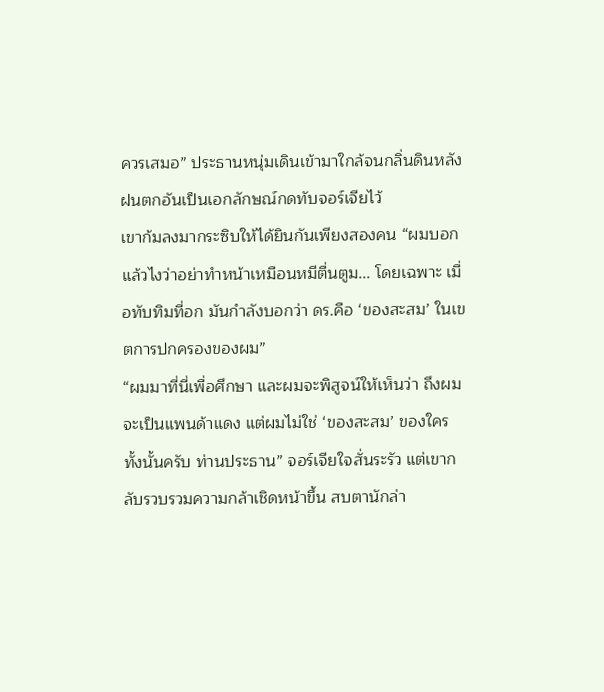ควรเสมอ” ประธานหนุ่มเดินเข้ามาใกล้จนกลิ่นดินหลังฝนตกอันเป็นเอกลักษณ์กดทับจอร์เจียไว้
เขาก้มลงมากระซิบให้ได้ยินกันเพียงสองคน “ผมบอกแล้วไงว่าอย่าทำหน้าเหมือนหมีตื่นตูม... โดยเฉพาะ เมื่อทับทิมที่อก มันกำลังบอกว่า ดร.คือ ‘ของสะสม’ ในเขตการปกครองของผม”
“ผมมาที่นี่เพื่อศึกษา และผมจะพิสูจน์ให้เห็นว่า ถึงผมจะเป็นแพนด้าแดง แต่ผมไม่ใช่ ‘ของสะสม’ ของใครทั้งนั้นครับ ท่านประธาน” จอร์เจียใจสั่นระรัว แต่เขากลับรวบรวมความกล้าเชิดหน้าขึ้น สบตานักล่า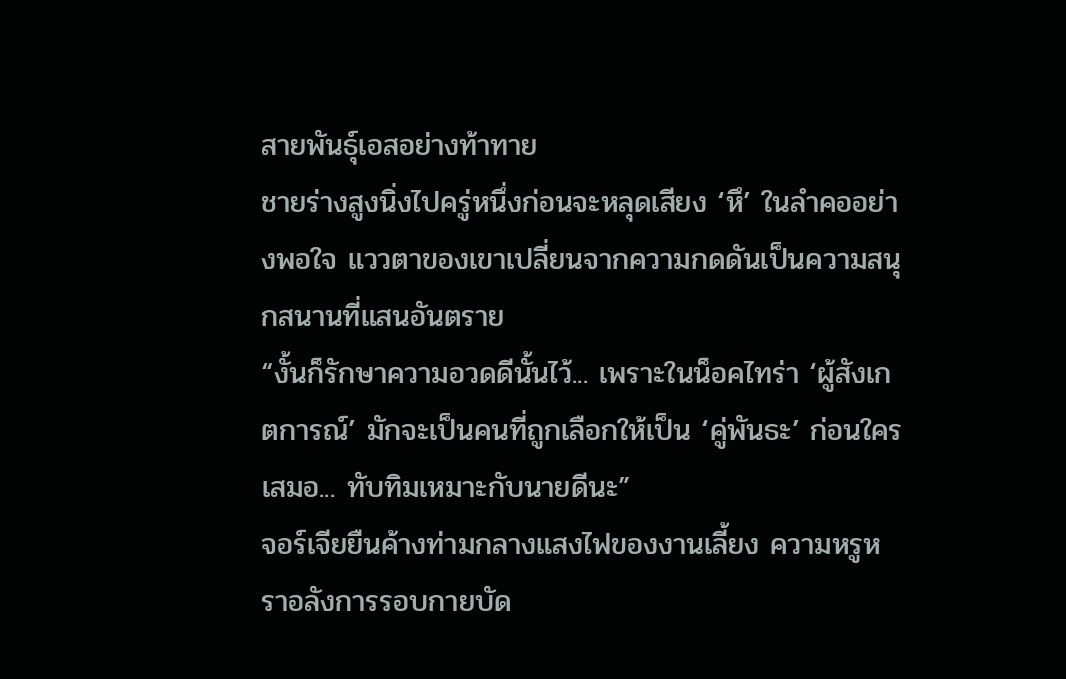สายพันธุ์เอสอย่างท้าทาย
ชายร่างสูงนิ่งไปครู่หนึ่งก่อนจะหลุดเสียง ‘หึ’ ในลำคออย่างพอใจ แววตาของเขาเปลี่ยนจากความกดดันเป็นความสนุกสนานที่แสนอันตราย
“งั้นก็รักษาความอวดดีนั้นไว้... เพราะในน็อคไทร่า ‘ผู้สังเกตการณ์’ มักจะเป็นคนที่ถูกเลือกให้เป็น ‘คู่พันธะ’ ก่อนใครเสมอ... ทับทิมเหมาะกับนายดีนะ”
จอร์เจียยืนค้างท่ามกลางแสงไฟของงานเลี้ยง ความหรูหราอลังการรอบกายบัด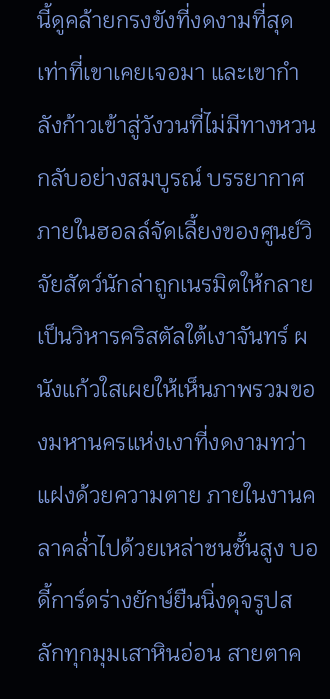นี้ดูคล้ายกรงขังที่งดงามที่สุดเท่าที่เขาเคยเจอมา และเขากำลังก้าวเข้าสู่วังวนที่ไม่มีทางหวนกลับอย่างสมบูรณ์ บรรยากาศภายในฮอลล์จัดเลี้ยงของศูนย์วิจัยสัตว์นักล่าถูกเนรมิตให้กลายเป็นวิหารคริสตัลใต้เงาจันทร์ ผนังแก้วใสเผยให้เห็นภาพรวมของมหานครแห่งเงาที่งดงามทว่าแฝงด้วยความตาย ภายในงานคลาคล่ำไปด้วยเหล่าชนชั้นสูง บอดี้การ์ดร่างยักษ์ยืนนิ่งดุจรูปสลักทุกมุมเสาหินอ่อน สายตาค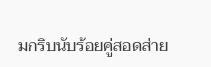มกริบนับร้อยคู่สอดส่าย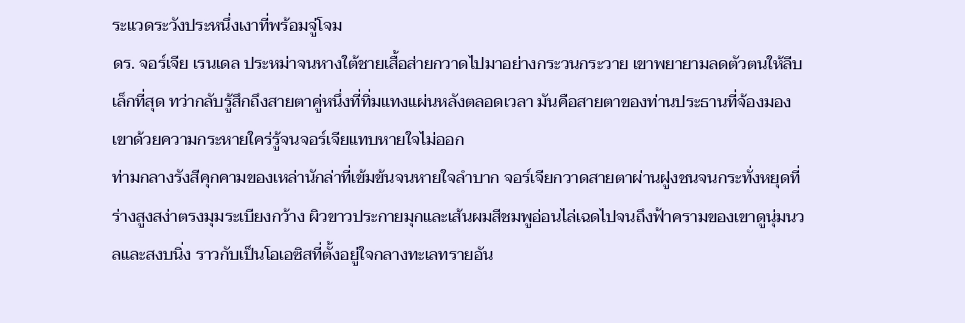ระแวดระวังประหนึ่งเงาที่พร้อมจู่โจม
ดร. จอร์เจีย เรนเดล ประหม่าจนหางใต้ชายเสื้อส่ายกวาดไปมาอย่างกระวนกระวาย เขาพยายามลดตัวตนให้ลีบเล็กที่สุด ทว่ากลับรู้สึกถึงสายตาคู่หนึ่งที่ทิ่มแทงแผ่นหลังตลอดเวลา มันคือสายตาของท่านประธานที่จ้องมองเขาด้วยความกระหายใคร่รู้จนจอร์เจียแทบหายใจไม่ออก
ท่ามกลางรังสีคุกคามของเหล่านักล่าที่เข้มข้นจนหายใจลำบาก จอร์เจียกวาดสายตาผ่านฝูงชนจนกระทั่งหยุดที่ร่างสูงสง่าตรงมุมระเบียงกว้าง ผิวขาวประกายมุกและเส้นผมสีชมพูอ่อนไล่เฉดไปจนถึงฟ้าครามของเขาดูนุ่มนวลและสงบนิ่ง ราวกับเป็นโอเอซิสที่ตั้งอยู่ใจกลางทะเลทรายอัน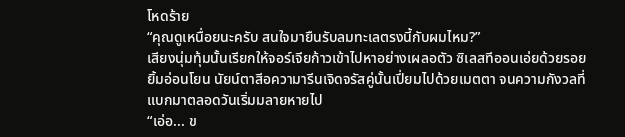โหดร้าย
“คุณดูเหนื่อยนะครับ สนใจมายืนรับลมทะเลตรงนี้กับผมไหม?”
เสียงนุ่มทุ้มนั้นเรียกให้จอร์เจียก้าวเข้าไปหาอย่างเผลอตัว ซิเลสทีออนเอ่ยด้วยรอยยิ้มอ่อนโยน นัยน์ตาสีอความารีนเจิดจรัสคู่นั้นเปี่ยมไปด้วยเมตตา จนความกังวลที่แบกมาตลอดวันเริ่มมลายหายไป
“เอ่อ... ข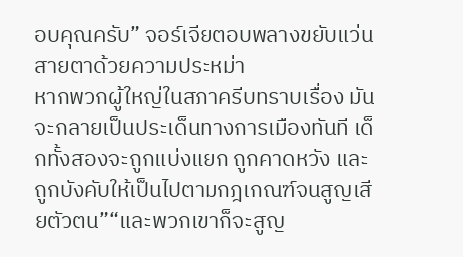อบคุณครับ” จอร์เจียตอบพลางขยับแว่นสายตาด้วยความประหม่า
หากพวกผู้ใหญ่ในสภาครีบทราบเรื่อง มันจะกลายเป็นประเด็นทางการเมืองทันที เด็กทั้งสองจะถูกแบ่งแยก ถูกคาดหวัง และถูกบังคับให้เป็นไปตามกฎเกณฑ์จนสูญเสียตัวตน”“และพวกเขาก็จะสูญ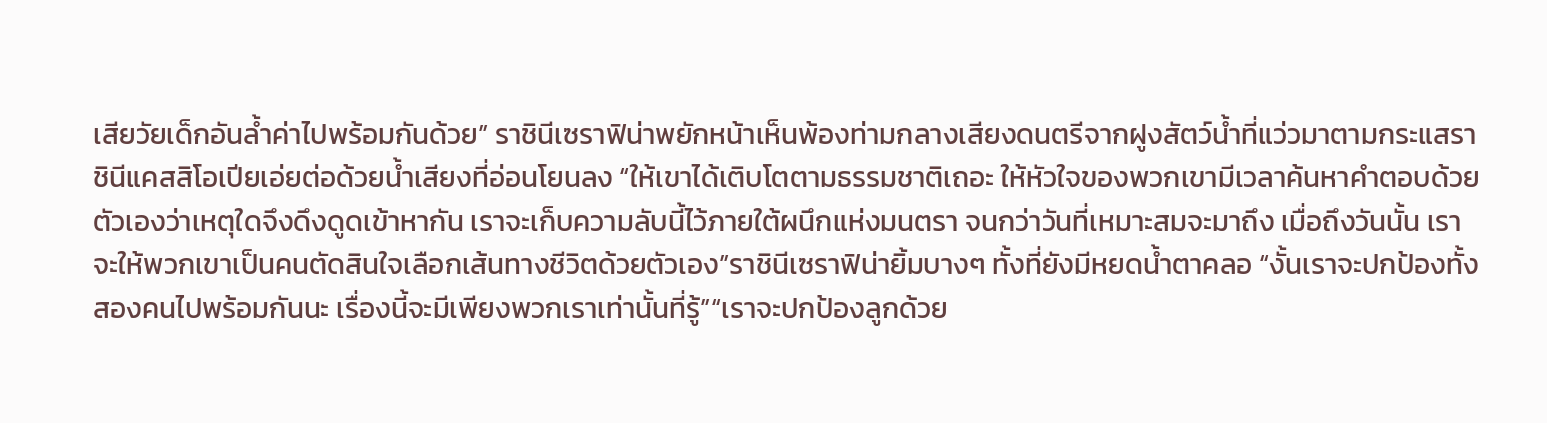เสียวัยเด็กอันล้ำค่าไปพร้อมกันด้วย” ราชินีเซราฟิน่าพยักหน้าเห็นพ้องท่ามกลางเสียงดนตรีจากฝูงสัตว์น้ำที่แว่วมาตามกระแสราชินีแคสสิโอเปียเอ่ยต่อด้วยน้ำเสียงที่อ่อนโยนลง “ให้เขาได้เติบโตตามธรรมชาติเถอะ ให้หัวใจของพวกเขามีเวลาค้นหาคำตอบด้วยตัวเองว่าเหตุใดจึงดึงดูดเข้าหากัน เราจะเก็บความลับนี้ไว้ภายใต้ผนึกแห่งมนตรา จนกว่าวันที่เหมาะสมจะมาถึง เมื่อถึงวันนั้น เราจะให้พวกเขาเป็นคนตัดสินใจเลือกเส้นทางชีวิตด้วยตัวเอง”ราชินีเซราฟิน่ายิ้มบางๆ ทั้งที่ยังมีหยดน้ำตาคลอ “งั้นเราจะปกป้องทั้งสองคนไปพร้อมกันนะ เรื่องนี้จะมีเพียงพวกเราเท่านั้นที่รู้”“เราจะปกป้องลูกด้วย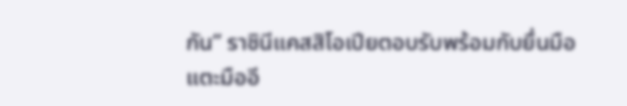กัน” ราชินีแคสสิโอเปียตอบรับพร้อมกับยื่นมือแตะมืออี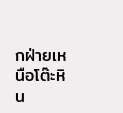กฝ่ายเหนือโต๊ะหิน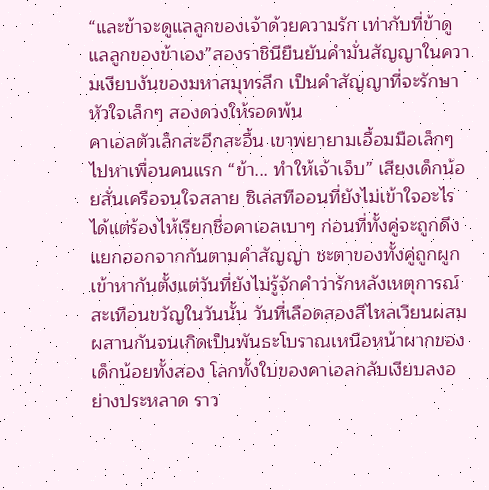“และข้าจะดูแลลูกของเจ้าด้วยความรัก เท่ากับที่ข้าดูแลลูกของข้าเอง”สองราชินียืนยันคำมั่นสัญญาในความเงียบงันของมหาสมุทรลึก เป็นคำสัญญาที่จะรักษาหัวใจเล็กๆ สองดวงให้รอดพ้น
คาเอลตัวเล็กสะอึกสะอื้น เขาพยายามเอื้อมมือเล็กๆ ไปหาเพื่อนคนแรก “ข้า... ทำให้เจ้าเจ็บ” เสียงเด็กน้อยสั่นเครือจนใจสลาย ซิเลสทีออนที่ยังไม่เข้าใจอะไรได้แต่ร้องไห้เรียกชื่อคาเอลเบาๆ ก่อนที่ทั้งคู่จะถูกดึงแยกออกจากกันตามคำสัญญา ชะตาของทั้งคู่ถูกผูกเข้าหากันตั้งแต่วันที่ยังไม่รู้จักคำว่ารักหลังเหตุการณ์สะเทือนขวัญในวันนั้น วันที่เลือดสองสีไหลเวียนผสมผสานกันจนเกิดเป็นพันธะโบราณเหนือหน้าผากของเด็กน้อยทั้งสอง โลกทั้งใบของคาเอลกลับเงียบลงอย่างประหลาด ราว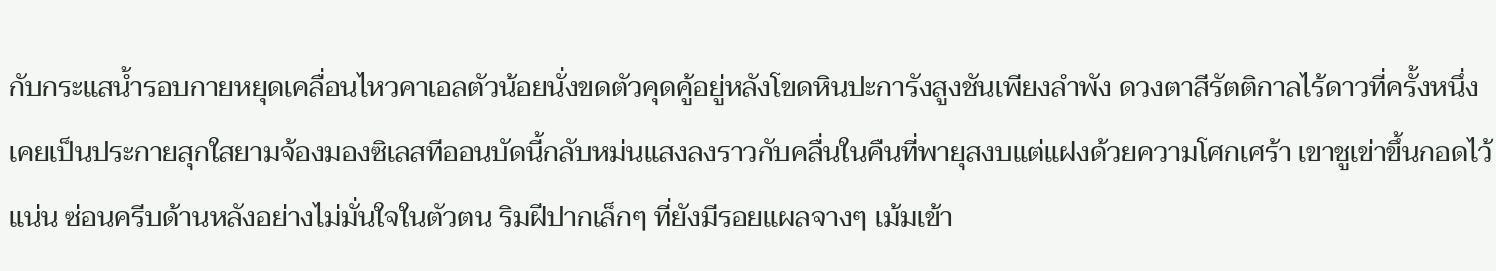กับกระแสน้ำรอบกายหยุดเคลื่อนไหวคาเอลตัวน้อยนั่งขดตัวคุดคู้อยู่หลังโขดหินปะการังสูงชันเพียงลำพัง ดวงตาสีรัตติกาลไร้ดาวที่ครั้งหนึ่งเคยเป็นประกายสุกใสยามจ้องมองซิเลสทีออนบัดนี้กลับหม่นแสงลงราวกับคลื่นในคืนที่พายุสงบแต่แฝงด้วยความโศกเศร้า เขาชูเข่าขึ้นกอดไว้แน่น ซ่อนครีบด้านหลังอย่างไม่มั่นใจในตัวตน ริมฝีปากเล็กๆ ที่ยังมีรอยแผลจางๆ เม้มเข้า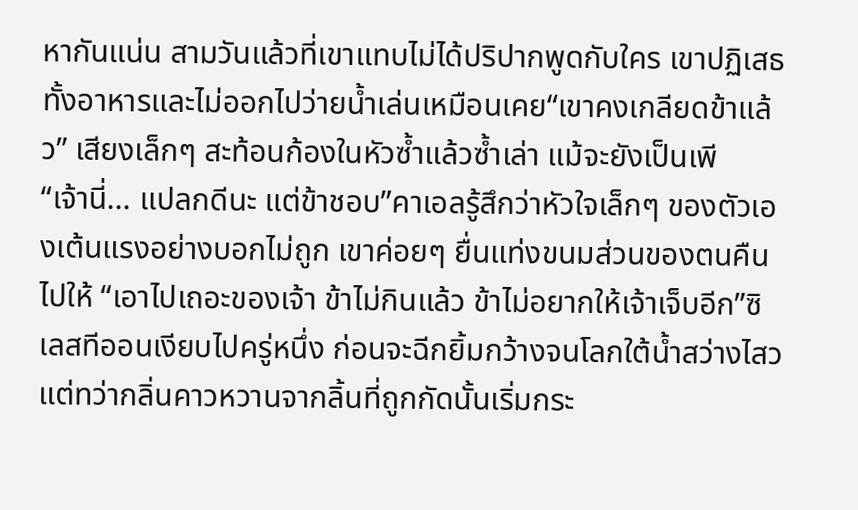หากันแน่น สามวันแล้วที่เขาแทบไม่ได้ปริปากพูดกับใคร เขาปฏิเสธทั้งอาหารและไม่ออกไปว่ายน้ำเล่นเหมือนเคย“เขาคงเกลียดข้าแล้ว” เสียงเล็กๆ สะท้อนก้องในหัวซ้ำแล้วซ้ำเล่า แม้จะยังเป็นเพี
“เจ้านี่... แปลกดีนะ แต่ข้าชอบ”คาเอลรู้สึกว่าหัวใจเล็กๆ ของตัวเองเต้นแรงอย่างบอกไม่ถูก เขาค่อยๆ ยื่นแท่งขนมส่วนของตนคืนไปให้ “เอาไปเถอะของเจ้า ข้าไม่กินแล้ว ข้าไม่อยากให้เจ้าเจ็บอีก”ซิเลสทีออนเงียบไปครู่หนึ่ง ก่อนจะฉีกยิ้มกว้างจนโลกใต้น้ำสว่างไสว แต่ทว่ากลิ่นคาวหวานจากลิ้นที่ถูกกัดนั้นเริ่มกระ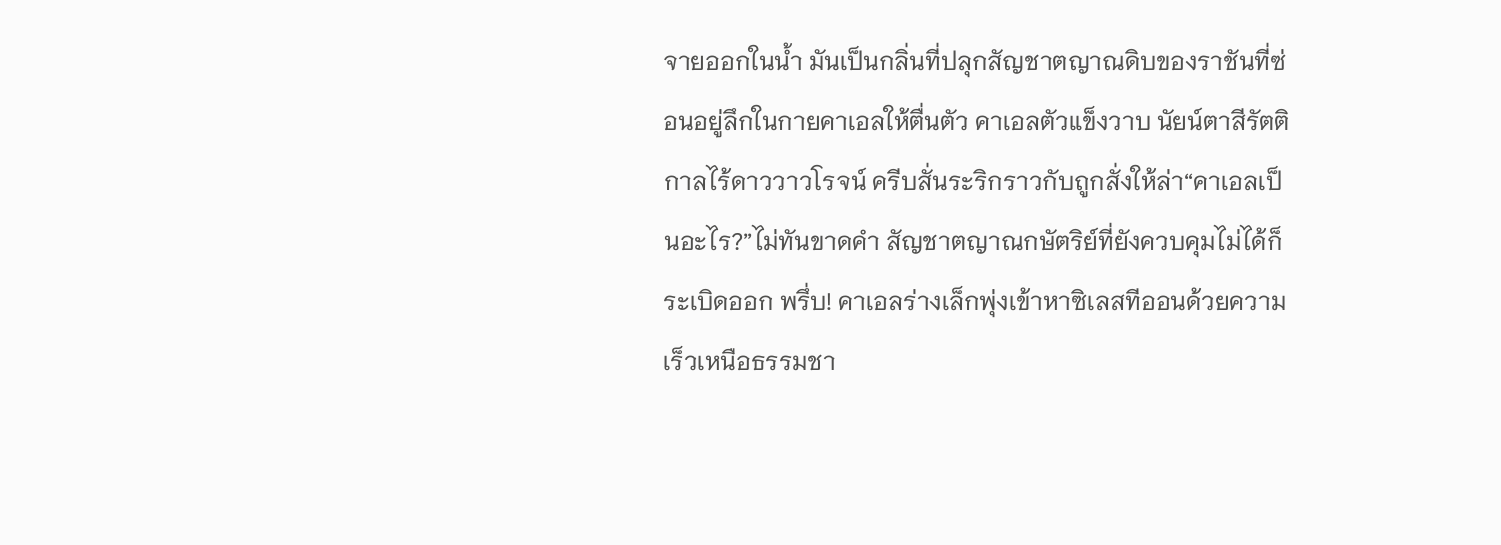จายออกในน้ำ มันเป็นกลิ่นที่ปลุกสัญชาตญาณดิบของราชันที่ซ่อนอยู่ลึกในกายคาเอลให้ตื่นตัว คาเอลตัวแข็งวาบ นัยน์ตาสีรัตติกาลไร้ดาววาวโรจน์ ครีบสั่นระริกราวกับถูกสั่งให้ล่า“คาเอลเป็นอะไร?”ไม่ทันขาดคำ สัญชาตญาณกษัตริย์ที่ยังควบคุมไม่ได้ก็ระเบิดออก พรึ่บ! คาเอลร่างเล็กพุ่งเข้าหาซิเลสทีออนด้วยความเร็วเหนือธรรมชา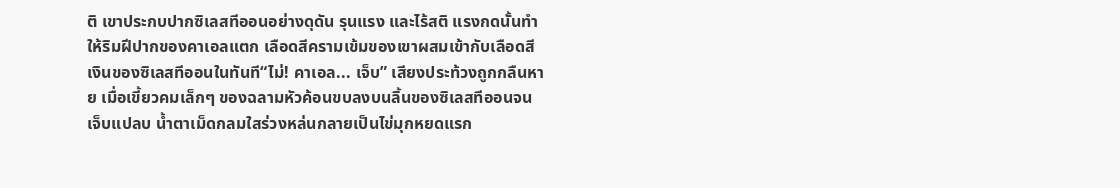ติ เขาประกบปากซิเลสทีออนอย่างดุดัน รุนแรง และไร้สติ แรงกดนั้นทำให้ริมฝีปากของคาเอลแตก เลือดสีครามเข้มของเขาผสมเข้ากับเลือดสีเงินของซิเลสทีออนในทันที“ไม่! คาเอล... เจ็บ” เสียงประท้วงถูกกลืนหาย เมื่อเขี้ยวคมเล็กๆ ของฉลามหัวค้อนขบลงบนลิ้นของซิเลสทีออนจนเจ็บแปลบ น้ำตาเม็ดกลมใสร่วงหล่นกลายเป็นไข่มุกหยดแรก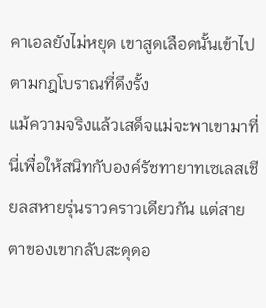คาเอลยังไม่หยุด เขาสูดเลือดนั้นเข้าไปตามกฎโบราณที่ดึงรั้ง
แม้ความจริงแล้วเสด็จแม่จะพาเขามาที่นี่เพื่อให้สนิทกับองค์รัชทายาทเซเลสเชียลสหายรุ่นราวคราวเดียวกัน แต่สายตาของเขากลับสะดุดอ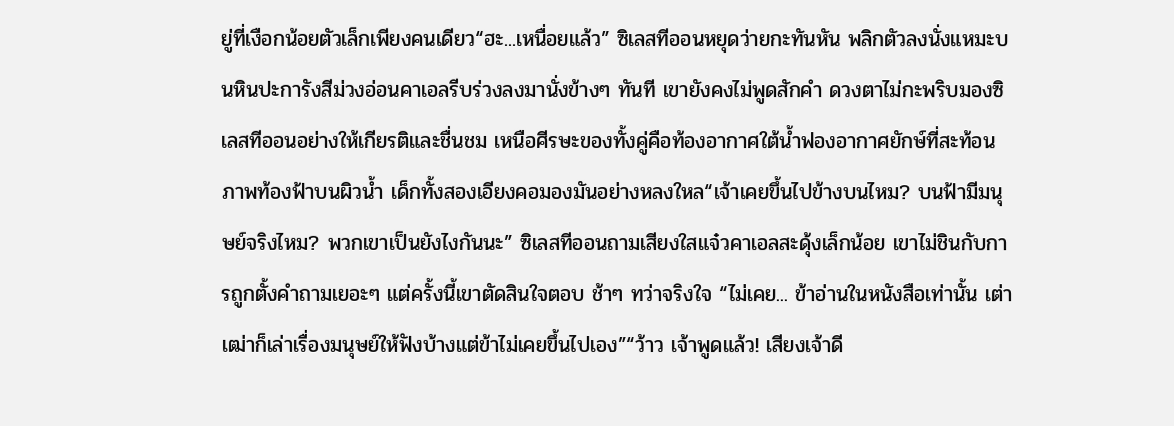ยู่ที่เงือกน้อยตัวเล็กเพียงคนเดียว“ฮะ...เหนื่อยแล้ว” ซิเลสทีออนหยุดว่ายกะทันหัน พลิกตัวลงนั่งแหมะบนหินปะการังสีม่วงอ่อนคาเอลรีบร่วงลงมานั่งข้างๆ ทันที เขายังคงไม่พูดสักคำ ดวงตาไม่กะพริบมองซิเลสทีออนอย่างให้เกียรติและชื่นชม เหนือศีรษะของทั้งคู่คือท้องอากาศใต้น้ำฟองอากาศยักษ์ที่สะท้อนภาพท้องฟ้าบนผิวน้ำ เด็กทั้งสองเอียงคอมองมันอย่างหลงใหล“เจ้าเคยขึ้นไปข้างบนไหม? บนฟ้ามีมนุษย์จริงไหม? พวกเขาเป็นยังไงกันนะ” ซิเลสทีออนถามเสียงใสแจ๋วคาเอลสะดุ้งเล็กน้อย เขาไม่ชินกับการถูกตั้งคำถามเยอะๆ แต่ครั้งนี้เขาตัดสินใจตอบ ช้าๆ ทว่าจริงใจ “ไม่เคย... ข้าอ่านในหนังสือเท่านั้น เต่าเฒ่าก็เล่าเรื่องมนุษย์ให้ฟังบ้างแต่ข้าไม่เคยขึ้นไปเอง”“ว้าว เจ้าพูดแล้ว! เสียงเจ้าดี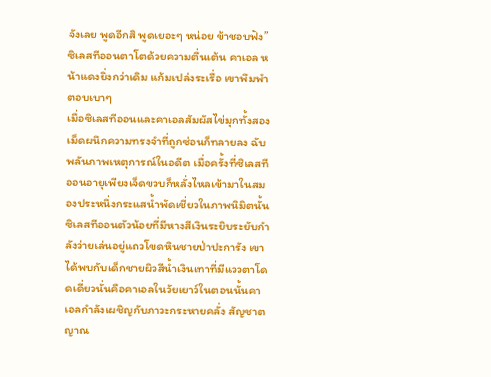จังเลย พูดอีกสิ พูดเยอะๆ หน่อย ข้าชอบฟัง” ซิเลสทีออนตาโตด้วยความตื่นเต้น คาเอล หน้าแดงยิ่งกว่าเดิม แก้มเปล่งระเรื่อ เขาพึมพำตอบเบาๆ
เมื่อซิเลสทีออนและคาเอลสัมผัสไข่มุกทั้งสองเม็ดผนึกความทรงจำที่ถูกซ่อนก็ทลายลง ฉับพลันภาพเหตุการณ์ในอดีต เมื่อครั้งที่ซิเลสทีออนอายุเพียงเจ็ดขวบก็หลั่งไหลเข้ามาในสมองประหนึ่งกระแสน้ำพัดเชี่ยวในภาพนิมิตนั้นซิเลสทีออนตัวน้อยที่มีหางสีเงินระยิบระยับกำลังว่ายเล่นอยู่แถวโขดหินชายป่าปะการัง เขาได้พบกับเด็กชายผิวสีน้ำเงินเทาที่มีแววตาโดดเดี่ยวนั่นคือคาเอลในวัยเยาว์ในตอนนั้นคาเอลกำลังเผชิญกับภาวะกระหายคลั่ง สัญชาตญาณ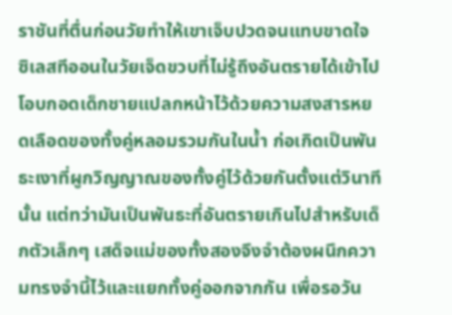ราชันที่ตื่นก่อนวัยทำให้เขาเจ็บปวดจนแทบขาดใจ ซิเลสทีออนในวัยเจ็ดขวบที่ไม่รู้ถึงอันตรายได้เข้าไปโอบกอดเด็กชายแปลกหน้าไว้ด้วยความสงสารหยดเลือดของทั้งคู่หลอมรวมกันในน้ำ ก่อเกิดเป็นพันธะเงาที่ผูกวิญญาณของทั้งคู่ไว้ด้วยกันตั้งแต่วินาทีนั้น แต่ทว่ามันเป็นพันธะที่อันตรายเกินไปสำหรับเด็กตัวเล็กๆ เสด็จแม่ของทั้งสองจึงจำต้องผนึกความทรงจำนี้ไว้และแยกทั้งคู่ออกจากกัน เพื่อรอวัน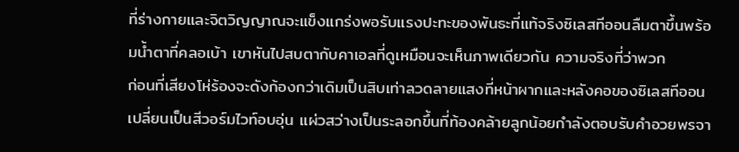ที่ร่างกายและจิตวิญญาณจะแข็งแกร่งพอรับแรงปะทะของพันธะที่แท้จริงซิเลสทีออนลืมตาขึ้นพร้อมน้ำตาที่คลอเบ้า เขาหันไปสบตากับคาเอลที่ดูเหมือนจะเห็นภาพเดียวกัน ความจริงที่ว่าพวก
ก่อนที่เสียงโห่ร้องจะดังก้องกว่าเดิมเป็นสิบเท่าลวดลายแสงที่หน้าผากและหลังคอของซิเลสทีออนเปลี่ยนเป็นสีวอร์มไวท์อบอุ่น แผ่วสว่างเป็นระลอกขึ้นที่ท้องคล้ายลูกน้อยกำลังตอบรับคำอวยพรจา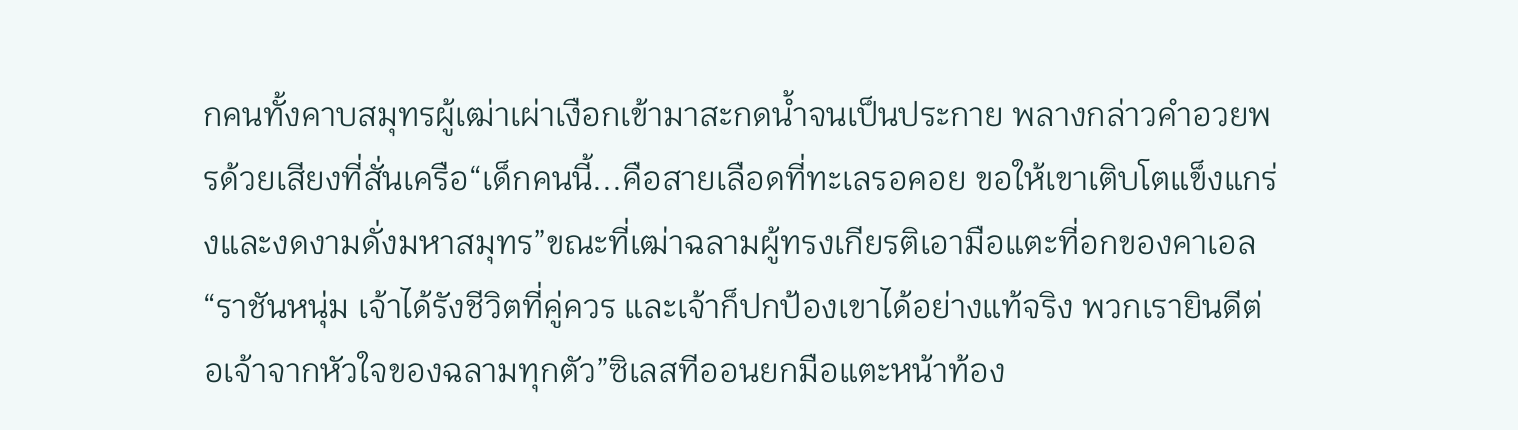กคนทั้งคาบสมุทรผู้เฒ่าเผ่าเงือกเข้ามาสะกดน้ำจนเป็นประกาย พลางกล่าวคำอวยพรด้วยเสียงที่สั่นเครือ“เด็กคนนี้...คือสายเลือดที่ทะเลรอคอย ขอให้เขาเติบโตแข็งแกร่งและงดงามดั่งมหาสมุทร”ขณะที่เฒ่าฉลามผู้ทรงเกียรติเอามือแตะที่อกของคาเอล “ราชันหนุ่ม เจ้าได้รังชีวิตที่คู่ควร และเจ้าก็ปกป้องเขาได้อย่างแท้จริง พวกเรายินดีต่อเจ้าจากหัวใจของฉลามทุกตัว”ซิเลสทีออนยกมือแตะหน้าท้อง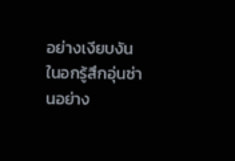อย่างเงียบงัน ในอกรู้สึกอุ่นซ่านอย่าง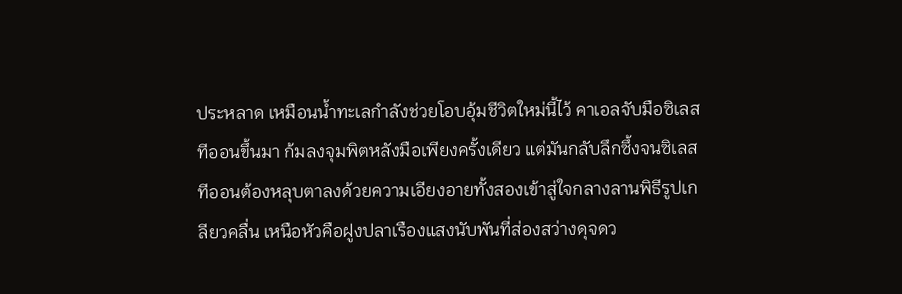ประหลาด เหมือนน้ำทะเลกำลังช่วยโอบอุ้มชีวิตใหม่นี้ไว้ คาเอลจับมือซิเลสทีออนขึ้นมา ก้มลงจุมพิตหลังมือเพียงครั้งเดียว แต่มันกลับลึกซึ้งจนซิเลสทีออนต้องหลุบตาลงด้วยความเอียงอายทั้งสองเข้าสู่ใจกลางลานพิธีรูปเกลียวคลื่น เหนือหัวคือฝูงปลาเรืองแสงนับพันที่ส่องสว่างดุจดว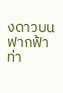งดาวบนฟากฟ้า ท่า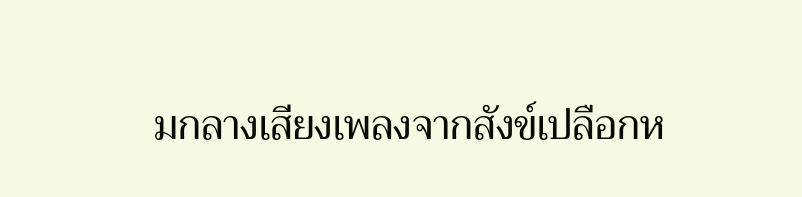มกลางเสียงเพลงจากสังข์เปลือกห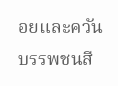อยและควันบรรพชนสี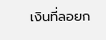เงินที่ลอยก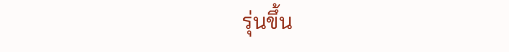รุ่นขึ้น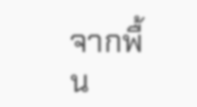จากพื้น